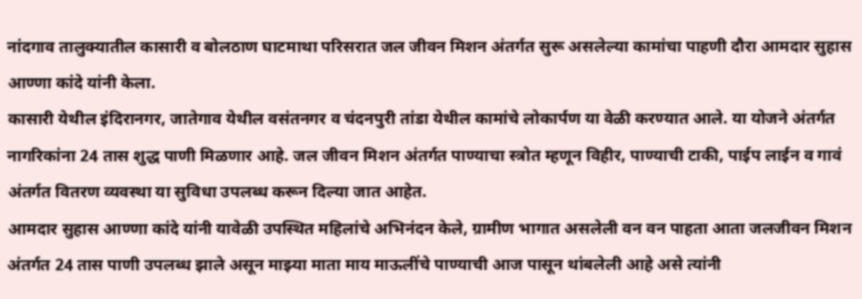नांदगाव तालुक्यातील कासारी व बोलठाण घाटमाथा परिसरात जल जीवन मिशन अंतर्गत सुरू असलेल्या कामांचा पाहणी दौरा आमदार सुहास आण्णा कांदे यांनी केला.
कासारी येथील इंदिरानगर, जातेगाव येथील वसंतनगर व चंदनपुरी तांडा येथील कामांचे लोकार्पण या वेळी करण्यात आले. या योजने अंतर्गत नागरिकांना 24 तास शुद्ध पाणी मिळणार आहे. जल जीवन मिशन अंतर्गत पाण्याचा स्त्रोत म्हणून विहीर, पाण्याची टाकी, पाईप लाईन व गावं अंतर्गत वितरण व्यवस्था या सुविधा उपलब्ध करून दिल्या जात आहेत.
आमदार सुहास आण्णा कांदे यांनी यावेळी उपस्थित महिलांचे अभिनंदन केले, ग्रामीण भागात असलेली वन वन पाहता आता जलजीवन मिशन अंतर्गत 24 तास पाणी उपलब्ध झाले असून माझ्या माता माय माऊलींचे पाण्याची आज पासून थांबलेली आहे असे त्यांनी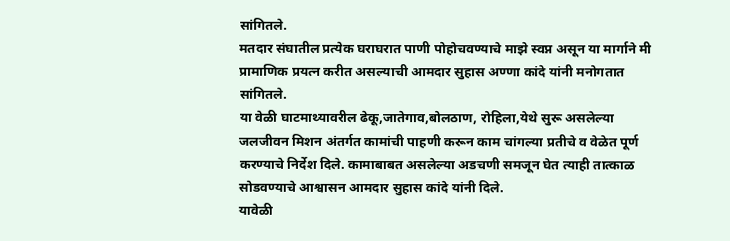सांगितले.
मतदार संघातील प्रत्येक घराघरात पाणी पोहोचवण्याचे माझे स्वप्न असून या मार्गाने मी प्रामाणिक प्रयत्न करीत असल्याची आमदार सुहास अण्णा कांदे यांनी मनोगतात सांगितले.
या वेळी घाटमाथ्यावरील ढेकू,जातेगाव,बोलठाण, रोहिला,येथे सुरू असलेल्या जलजीवन मिशन अंतर्गत कामांची पाहणी करून काम चांगल्या प्रतीचे व वेळेत पूर्ण करण्याचे निर्देश दिले. कामाबाबत असलेल्या अडचणी समजून घेत त्याही तात्काळ सोडवण्याचे आश्वासन आमदार सुहास कांदे यांनी दिले.
यावेळी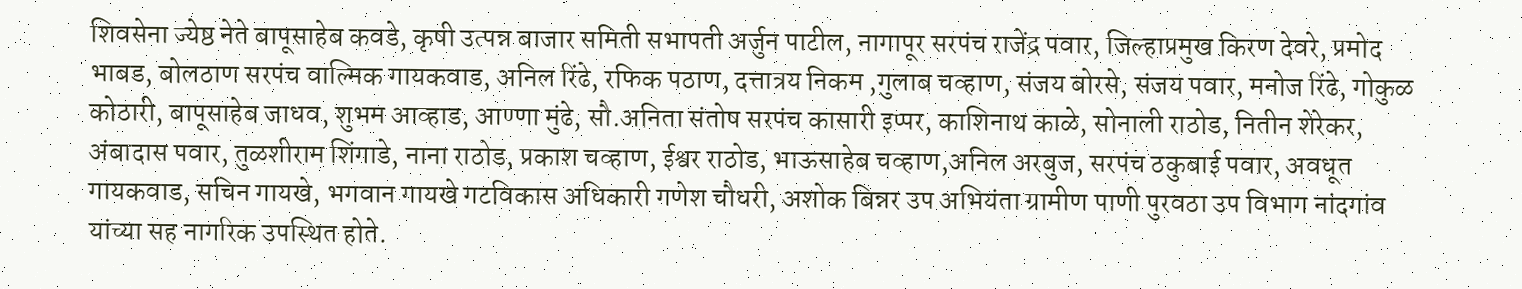शिवसेना ज्येष्ठ नेते बापूसाहेब कवडे, कृषी उत्पन्न बाजार समिती सभापती अर्जुन पाटील, नागापूर सरपंच राजेंद्र पवार, जिल्हाप्रमुख किरण देवरे, प्रमोद भाबड, बोलठाण सरपंच वाल्मिक गायकवाड, अनिल रिंढे, रफिक पठाण, दत्तात्रय निकम ,गुलाब चव्हाण, संजय बोरसे, संजय पवार, मनोज रिंढे, गोकुळ कोठारी, बापूसाहेब जाधव, शुभम आव्हाड, आण्णा मुंढे, सौ.अनिता संतोष सरपंच कासारी इप्पर, काशिनाथ काळे, सोनाली राठोड, नितीन शेरेकर, अंबादास पवार, तुळशीराम शिंगाडे, नाना राठोड, प्रकाश चव्हाण, ईश्वर राठोड, भाऊसाहेब चव्हाण,अनिल अरबुज, सरपंच ठकुबाई पवार, अवधूत गायकवाड, सचिन गायखे, भगवान गायखे गटविकास अधिकारी गणेश चौधरी, अशोक बिन्नर उप अभियंता ग्रामीण पाणी पुरवठा उप विभाग नांदगांव यांच्या सह नागरिक उपस्थित होते.